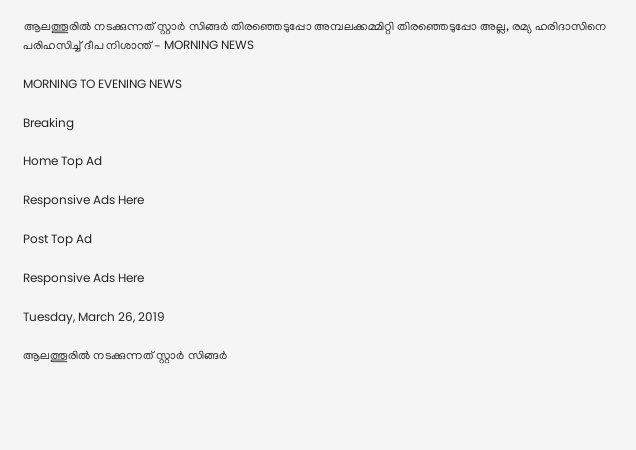ആലത്തൂരില്‍ നടക്കുന്നത് സ്റ്റാര്‍ സിങ്ങര്‍ തിരഞ്ഞെടുപ്പോ അമ്പലക്കമ്മിറ്റി തിരഞ്ഞെടുപ്പോ അല്ല, രമ്യ ഹരിദാസിനെ പരിഹസിച്ച് ദീപ നിശാന്ത് - MORNING NEWS

MORNING TO EVENING NEWS

Breaking

Home Top Ad

Responsive Ads Here

Post Top Ad

Responsive Ads Here

Tuesday, March 26, 2019

ആലത്തൂരില്‍ നടക്കുന്നത് സ്റ്റാര്‍ സിങ്ങര്‍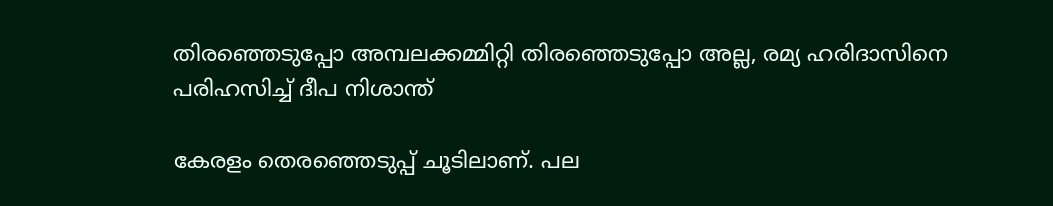തിരഞ്ഞെടുപ്പോ അമ്പലക്കമ്മിറ്റി തിരഞ്ഞെടുപ്പോ അല്ല, രമ്യ ഹരിദാസിനെ പരിഹസിച്ച് ദീപ നിശാന്ത്

കേരളം തെരഞ്ഞെടുപ്പ് ചൂടിലാണ്. പല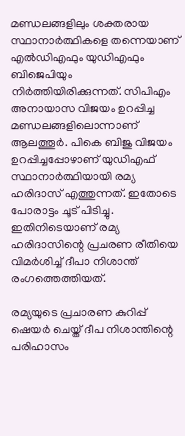മണ്ഡലങ്ങളിലും ശക്തരായ സ്ഥാനാര്‍ത്ഥികളെ തന്നെയാണ് എല്‍ഡിഎഫും യുഡിഎഫും ബിജെപിയും നിര്‍ത്തിയിരിക്കുന്നത്. സിപിഎം അനായാസ വിജയം ഉറപ്പിച്ച മണ്ഡലങ്ങളിലൊന്നാണ് ആലത്തൂര്‍. പികെ ബിജു വിജയം ഉറപ്പിച്ചപ്പോഴാണ് യുഡിഎഫ് സ്ഥാനാര്‍ത്ഥിയായി രമ്യ ഹരിദാസ് എത്തുന്നത്. ഇതോടെ പോരാട്ടം ചൂട് പിടിച്ചു. ഇതിനിടെയാണ് രമ്യ ഹരിദാസിന്റെ പ്രചരണ രീതിയെ വിമര്‍ശിച്ച് ദീപാ നിശാന്ത് രംഗത്തെത്തിയത്.

രമ്യയുടെ പ്രചാരണ കുറിപ്പ് ഷെയര്‍ ചെയ്ത് ദീപ നിശാന്തിന്റെ പരിഹാസം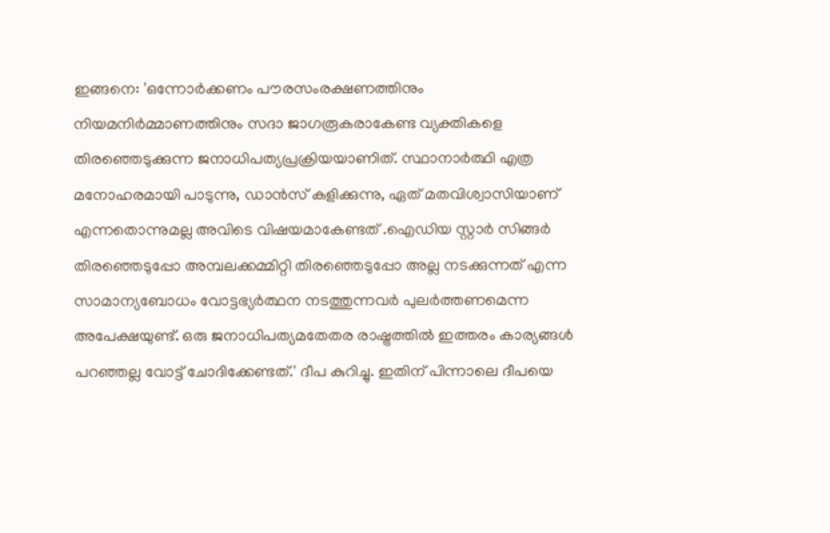ഇങ്ങനെ: 'ഒന്നോര്‍ക്കണം പൗരസംരക്ഷണത്തിനും നിയമനിര്‍മ്മാണത്തിനും സദാ ജാഗരൂകരാകേണ്ട വ്യക്തികളെ തിരഞ്ഞെടുക്കുന്ന ജനാധിപത്യപ്രക്രിയയാണിത്. സ്ഥാനാര്‍ത്ഥി എത്ര മനോഹരമായി പാടുന്നു, ഡാന്‍സ് കളിക്കുന്നു, ഏത് മതവിശ്വാസിയാണ് എന്നതൊന്നുമല്ല അവിടെ വിഷയമാകേണ്ടത് .ഐഡിയ സ്റ്റാര്‍ സിങ്ങര്‍ തിരഞ്ഞെടുപ്പോ അമ്പലക്കമ്മിറ്റി തിരഞ്ഞെടുപ്പോ അല്ല നടക്കുന്നത് എന്ന സാമാന്യബോധം വോട്ടഭ്യര്‍ത്ഥന നടത്തുന്നവര്‍ പുലര്‍ത്തണമെന്ന അപേക്ഷയുണ്ട്. ഒരു ജനാധിപത്യമതേതര രാഷ്ട്രത്തില്‍ ഇത്തരം കാര്യങ്ങള്‍ പറഞ്ഞല്ല വോട്ട് ചോദിക്കേണ്ടത്.' ദീപ കുറിച്ചു. ഇതിന് പിന്നാലെ ദീപയെ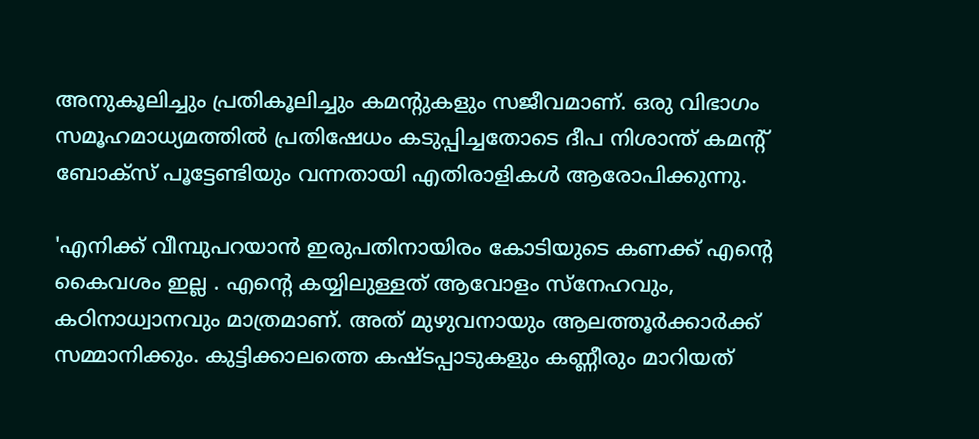അനുകൂലിച്ചും പ്രതികൂലിച്ചും കമന്റുകളും സജീവമാണ്. ഒരു വിഭാഗം സമൂഹമാധ്യമത്തില്‍ പ്രതിഷേധം കടുപ്പിച്ചതോടെ ദീപ നിശാന്ത് കമന്റ് ബോക്‌സ് പൂട്ടേണ്ടിയും വന്നതായി എതിരാളികള്‍ ആരോപിക്കുന്നു.

'എനിക്ക് വീമ്പുപറയാന്‍ ഇരുപതിനായിരം കോടിയുടെ കണക്ക് എന്റെ കൈവശം ഇല്ല . എന്റെ കയ്യിലുള്ളത് ആവോളം സ്‌നേഹവും, കഠിനാധ്വാനവും മാത്രമാണ്. അത് മുഴുവനായും ആലത്തൂര്‍ക്കാര്‍ക്ക് സമ്മാനിക്കും. കുട്ടിക്കാലത്തെ കഷ്ടപ്പാടുകളും കണ്ണീരും മാറിയത്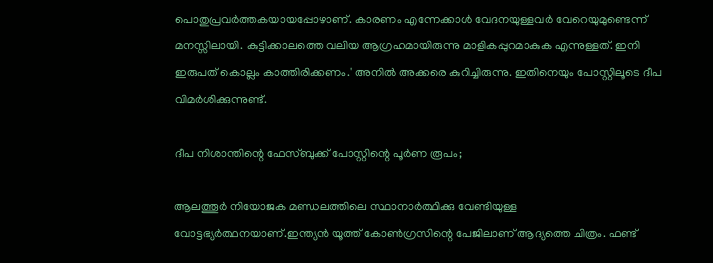പൊതുപ്രവര്‍ത്തകയായപ്പോഴാണ്. കാരണം എന്നേക്കാള്‍ വേദനയുള്ളവര്‍ വേറെയുമുണ്ടെന്ന് മനസ്സിലായി. കുട്ടിക്കാലത്തെ വലിയ ആഗ്രഹമായിരുന്നു മാളികപ്പുറമാകുക എന്നുള്ളത്. ഇനി ഇരുപത് കൊല്ലം കാത്തിരിക്കണം.' അനില്‍ അക്കരെ കുറിച്ചിരുന്നു. ഇതിനെയും പോസ്റ്റിലൂടെ ദീപ വിമര്‍ശിക്കുന്നുണ്ട്.

ദീപ നിശാന്തിന്റെ ഫേസ്ബുക്ക് പോസ്റ്റിന്റെ പൂര്‍ണ രൂപം;

ആലത്തൂര്‍ നിയോജക മണ്ഡലത്തിലെ സ്ഥാനാര്‍ത്ഥിക്കു വേണ്ടിയുള്ള വോട്ടഭ്യര്‍ത്ഥനയാണ്.ഇന്ത്യന്‍ യൂത്ത് കോണ്‍ഗ്രസിന്റെ പേജിലാണ് ആദ്യത്തെ ചിത്രം. ഫണ്ട്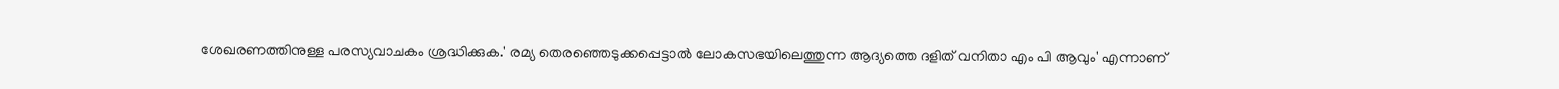ശേഖരണത്തിനുള്ള പരസ്യവാചകം ശ്രദ്ധിക്കുക.' രമ്യ തെരഞ്ഞെടുക്കപ്പെട്ടാല്‍ ലോകസഭയിലെത്തുന്ന ആദ്യത്തെ ദളിത് വനിതാ എം പി ആവും' എന്നാണ്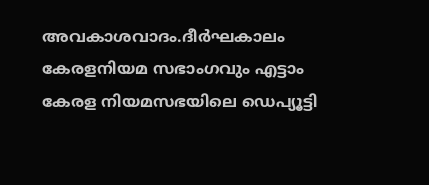അവകാശവാദം.ദീര്‍ഘകാലം കേരളനിയമ സഭാംഗവും എട്ടാം കേരള നിയമസഭയിലെ ഡെപ്യൂട്ടി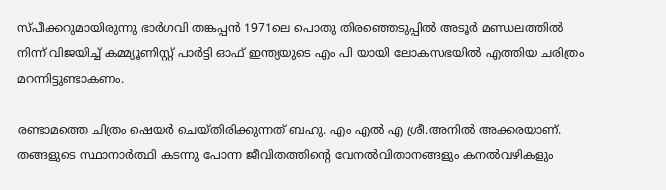സ്പീക്കറുമായിരുന്നു ഭാര്‍ഗവി തങ്കപ്പന്‍ 1971ലെ പൊതു തിരഞ്ഞെടുപ്പില്‍ അടൂര്‍ മണ്ഡലത്തില്‍ നിന്ന് വിജയിച്ച് കമ്മ്യൂണിസ്റ്റ് പാര്‍ട്ടി ഓഫ് ഇന്ത്യയുടെ എം പി യായി ലോകസഭയില്‍ എത്തിയ ചരിത്രം മറന്നിട്ടുണ്ടാകണം.

രണ്ടാമത്തെ ചിത്രം ഷെയര്‍ ചെയ്തിരിക്കുന്നത് ബഹു. എം എല്‍ എ ശ്രീ.അനില്‍ അക്കരയാണ്. തങ്ങളുടെ സ്ഥാനാര്‍ത്ഥി കടന്നു പോന്ന ജീവിതത്തിന്റെ വേനല്‍വിതാനങ്ങളും കനല്‍വഴികളും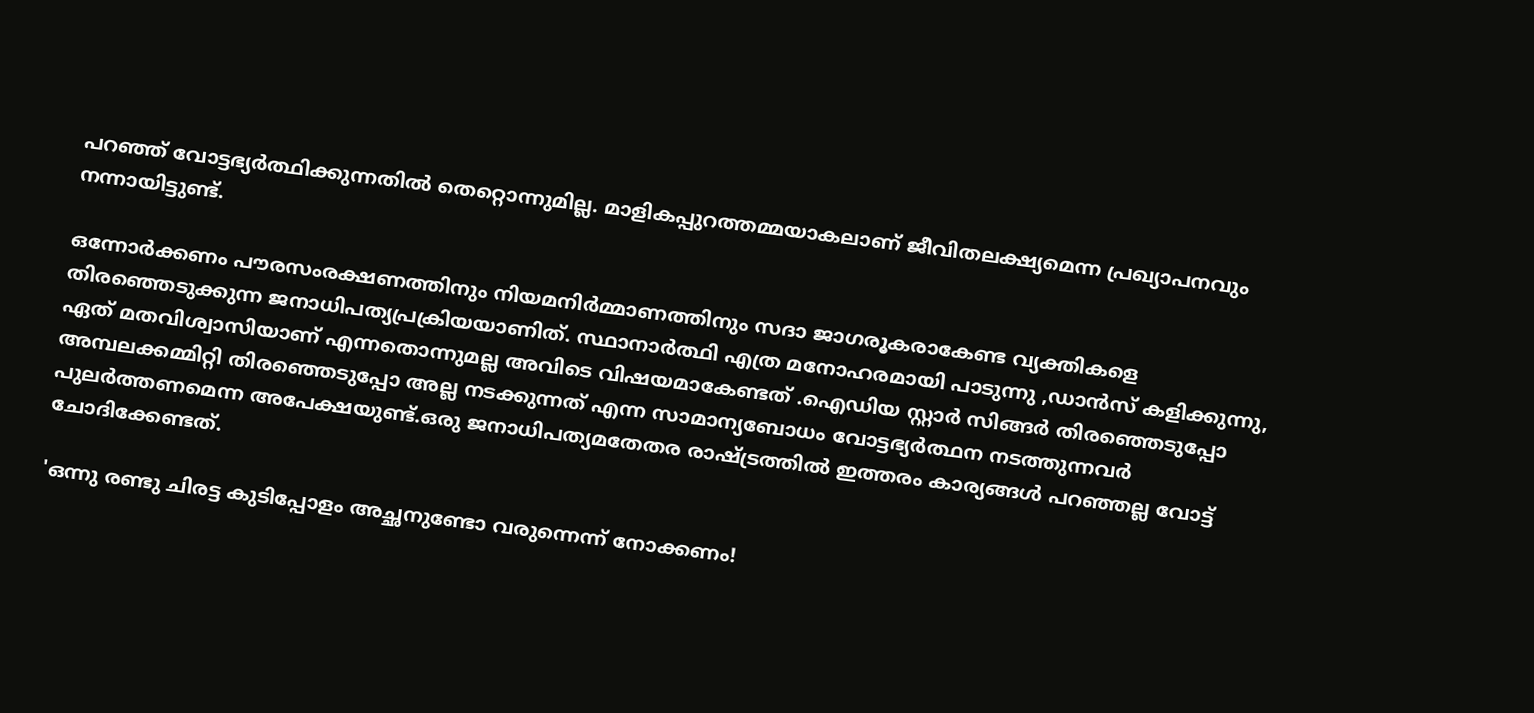പറഞ്ഞ് വോട്ടഭ്യര്‍ത്ഥിക്കുന്നതില്‍ തെറ്റൊന്നുമില്ല. മാളികപ്പുറത്തമ്മയാകലാണ് ജീവിതലക്ഷ്യമെന്ന പ്രഖ്യാപനവും നന്നായിട്ടുണ്ട്.

ഒന്നോര്‍ക്കണം പൗരസംരക്ഷണത്തിനും നിയമനിര്‍മ്മാണത്തിനും സദാ ജാഗരൂകരാകേണ്ട വ്യക്തികളെ തിരഞ്ഞെടുക്കുന്ന ജനാധിപത്യപ്രക്രിയയാണിത്. സ്ഥാനാര്‍ത്ഥി എത്ര മനോഹരമായി പാടുന്നു ,ഡാന്‍സ് കളിക്കുന്നു, ഏത് മതവിശ്വാസിയാണ് എന്നതൊന്നുമല്ല അവിടെ വിഷയമാകേണ്ടത് .ഐഡിയ സ്റ്റാര്‍ സിങ്ങര്‍ തിരഞ്ഞെടുപ്പോ അമ്പലക്കമ്മിറ്റി തിരഞ്ഞെടുപ്പോ അല്ല നടക്കുന്നത് എന്ന സാമാന്യബോധം വോട്ടഭ്യര്‍ത്ഥന നടത്തുന്നവര്‍ പുലര്‍ത്തണമെന്ന അപേക്ഷയുണ്ട്.ഒരു ജനാധിപത്യമതേതര രാഷ്ട്രത്തില്‍ ഇത്തരം കാര്യങ്ങള്‍ പറഞ്ഞല്ല വോട്ട് ചോദിക്കേണ്ടത്.

'ഒന്നു രണ്ടു ചിരട്ട കുടിപ്പോളം അച്ഛനുണ്ടോ വരുന്നെന്ന് നോക്കണം!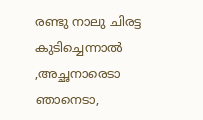രണ്ടു നാലു ചിരട്ട കുടിച്ചെന്നാല്‍ ,അച്ഛനാരെടാ ഞാനെടാ,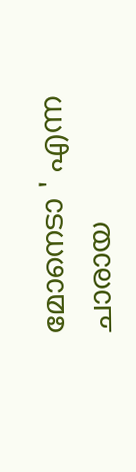മോനെടാ ' എന്ന ചാരായ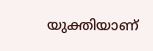യുക്തിയാണ്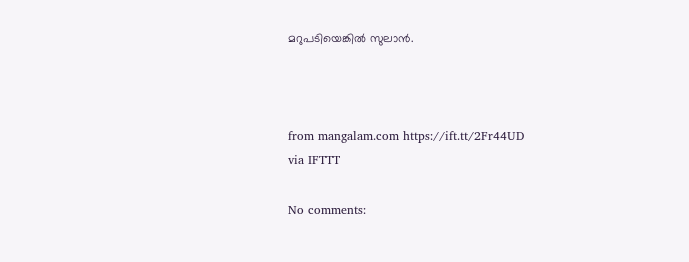മറുപടിയെങ്കില്‍ സുലാന്‍.



from mangalam.com https://ift.tt/2Fr44UD
via IFTTT

No comments: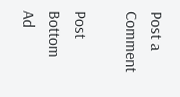Post a Comment

Post Bottom Ad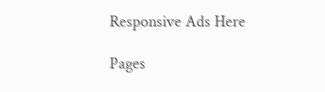Responsive Ads Here

Pages